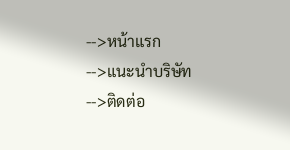-->หน้าแรก
-->แนะนำบริษัท
-->ติดต่อ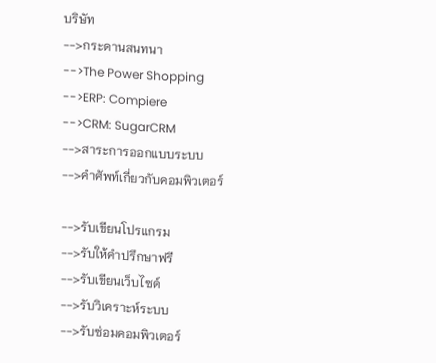บริษัท
-->กระดานสนทนา
-->The Power Shopping
-->ERP: Compiere
-->CRM: SugarCRM
-->สาระการออกแบบระบบ
-->คำศัพท์เกี่ยวกับคอมพิวเตอร์

-->รับเขียนโปรแกรม
-->รับให้คำปรึกษาฟรี
-->รับเขียนเว็บไซด์
-->รับวิเคราะห์ระบบ
-->รับซ่อมคอมพิวเตอร์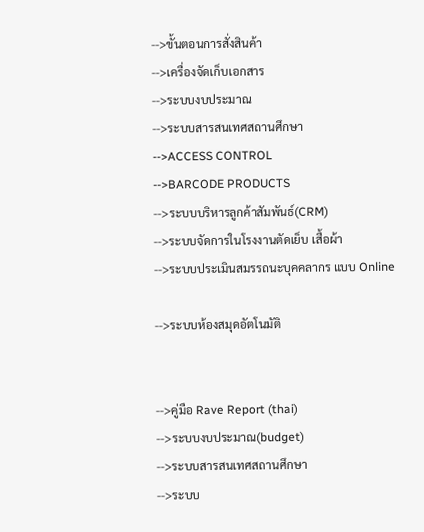-->ขั้นตอนการสั่งสินค้า
-->เครื่องจัดเก็บเอกสาร
-->ระบบงบประมาณ
-->ระบบสารสนเทศสถานศึกษา
-->ACCESS CONTROL
-->BARCODE PRODUCTS
-->ระบบบริหารลูกค้าสัมพันธ์(CRM)
-->ระบบจัดการในโรงงานตัดเย็บ เสื้อผ้า
-->ระบบประเมินสมรรถนะบุคคลากร แบบ Online

-->ระบบห้องสมุดอัตโนมัติ


-->คู่มือ Rave Report (thai)
-->ระบบงบประมาณ(budget)
-->ระบบสารสนเทศสถานศึกษา
-->ระบบ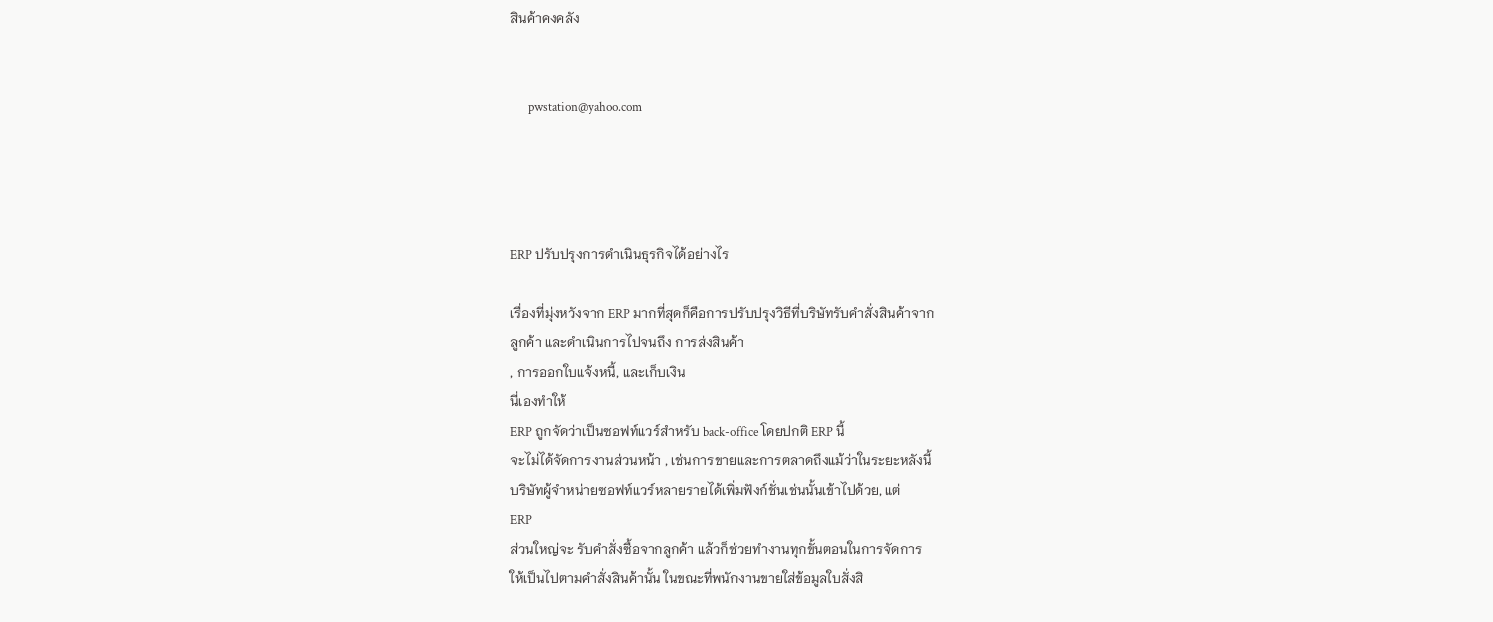สินค้าคงคลัง


      pwstation@yahoo.com




ERP ปรับปรุงการดำเนินธุรกิจได้อย่างไร

เรื่องที่มุ่งหวังจาก ERP มากที่สุดก็คือการปรับปรุงวิธีที่บริษัทรับคำสั่งสินค้าจาก
ลูกค้า และดำเนินการไปจนถึง การส่งสินค้า
, การออกใบแจ้งหนี้, และเก็บเงิน
นี่เองทำให้
ERP ถูกจัดว่าเป็นซอฟท์แวร์สำหรับ back-office โดยปกติ ERP นี้
จะไม่ได้จัดการงานส่วนหน้า , เช่นการขายและการตลาดถึงแม้ว่าในระยะหลังนี้
บริษัทผู้จำหน่ายซอฟท์แวร์หลายรายได้เพิ่มฟังก์ชั่นเช่นนั้นเข้าไปด้วย, แต่
ERP
ส่วนใหญ่จะ รับคำสั่งซื้อจากลูกค้า แล้วก็ช่วยทำงานทุกขั้นตอนในการจัดการ
ให้เป็นไปตามคำสั่งสินค้านั้น ในขณะที่พนักงานขายใส่ข้อมูลใบสั่งสิ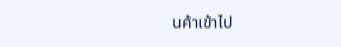นค้าเข้าไป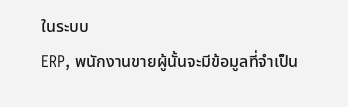ในระบบ
ERP, พนักงานขายผู้นั้นจะมีข้อมูลที่จำเป็น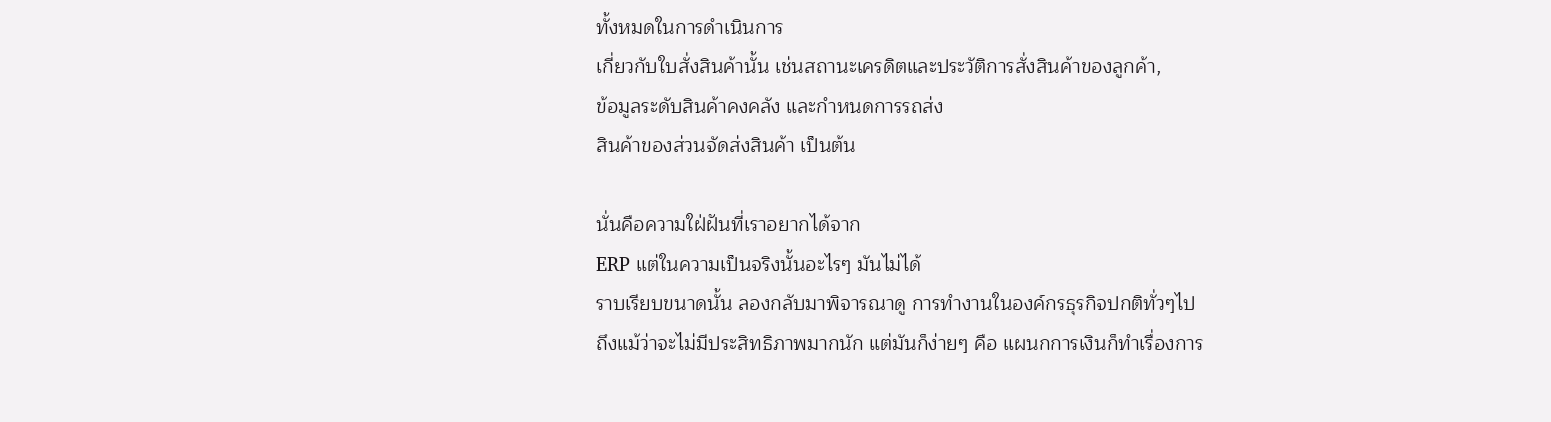ทั้งหมดในการดำเนินการ
เกี่ยวกับใบสั่งสินค้านั้น เช่นสถานะเครดิตและประวัติการสั่งสินค้าของลูกค้า,
ข้อมูลระดับสินค้าคงคลัง และกำหนดการรถส่ง
สินค้าของส่วนจัดส่งสินค้า เป็นต้น

นั่นคือความใฝ่ฝันที่เราอยากได้จาก
ERP แต่ในความเป็นจริงนั้นอะไรๆ มันไม่ได้
ราบเรียบขนาดนั้น ลองกลับมาพิจารณาดู การทำงานในองค์กรธุรกิจปกติทั่วๆไป
ถึงแม้ว่าจะไม่มีประสิทธิภาพมากนัก แต่มันก็ง่ายๆ คือ แผนกการเงินก็ทำเรื่องการ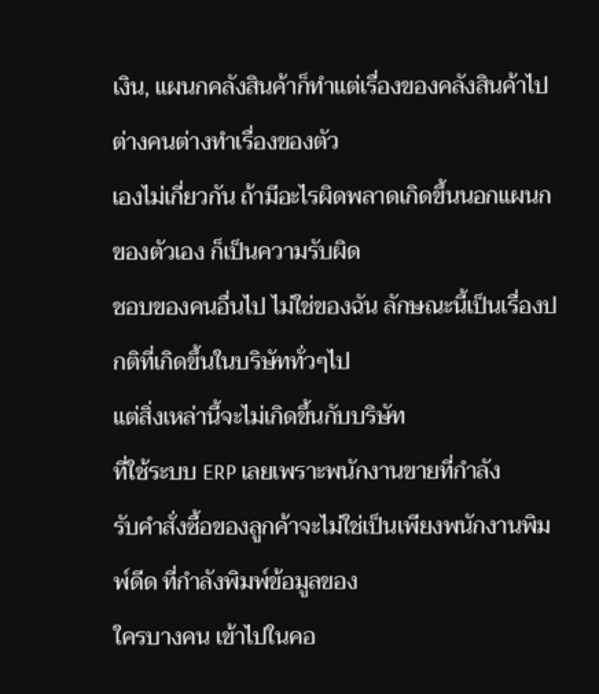เงิน, แผนกคลังสินค้าก็ทำแต่เรื่องของคลังสินค้าไป ต่างคนต่างทำเรื่องของตัว
เองไม่เกี่ยวกัน ถ้ามีอะไรผิดพลาดเกิดขึ้นนอกแผนกของตัวเอง ก็เป็นความรับผิด
ชอบของคนอื่นไป ไม่ใช่ของฉัน ลักษณะนี้เป็นเรื่องปกติที่เกิดขึ้นในบริษัททั่วๆไป
แต่สิ่งเหล่านี้จะไม่เกิดขึ้นกับบริษัท
ที่ใช้ระบบ ERP เลยเพราะพนักงานขายที่กำลัง
รับคำสั่งซื้อของลูกค้าจะไม่ใช่เป็นเพียงพนักงานพิมพ์ดีด ที่กำลังพิมพ์ข้อมูลของ
ใครบางคน เข้าไปในคอ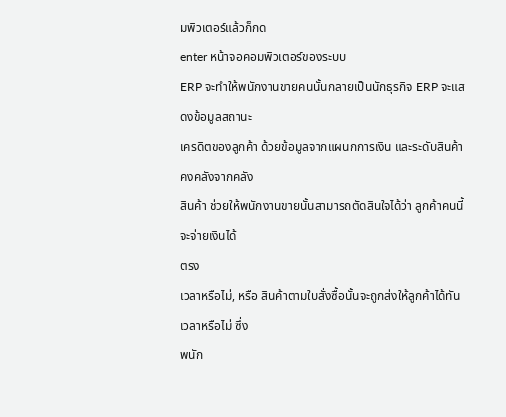มพิวเตอร์แล้วก็กด
enter หน้าจอคอมพิวเตอร์ของระบบ
ERP จะทำให้พนักงานขายคนนั้นกลายเป็นนักธุรกิจ ERP จะแสดงข้อมูลสถานะ
เครดิตของลูกค้า ด้วยข้อมูลจากแผนกการเงิน และระดับสินค้าคงคลังจากคลัง
สินค้า ช่วยให้พนักงานขายนั้นสามารถตัดสินใจได้ว่า ลูกค้าคนนี้จะจ่ายเงินได้
ตรง
เวลาหรือไม่, หรือ สินค้าตามใบสั่งซื้อนั้นจะถูกส่งให้ลูกค้าได้ทันเวลาหรือไม่ ซึ่ง
พนัก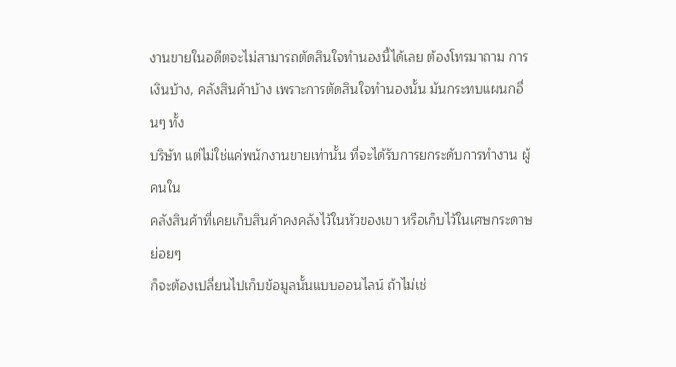งานขายในอดีตจะไม่สามารถตัดสินใจทำนองนี้ได้เลย ต้องโทรมาถาม การ
เงินบ้าง, คลังสินค้าบ้าง เพราะการตัดสินใจทำนองนั้น มันกระทบแผนกอื่นๆ ทั้ง
บริษัท แต่ไม่ใช่แค่พนักงานขายเท่านั้น ที่จะได้รับการยกระดับการทำงาน ผู้คนใน
คลังสินค้าที่เคยเก็บสินค้าคงคลังไว้ในหัวของเขา หรือเก็บไว้ในเศษกระดาษย่อยๆ
ก็จะต้องเปลี่ยนไปเก็บข้อมูลนั้นแบบออนไลน์ ถ้าไม่เช่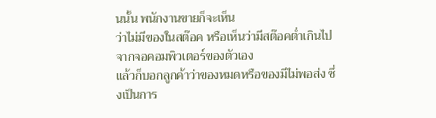นนั้น พนักงานขายก็จะเห็น
ว่าไม่มีของในสต๊อค หรือเห็นว่ามีสต๊อคต่ำเกินไป จากจอคอมพิวเตอร์ของตัวเอง
แล้วก็บอกลูกค้าว่าของหมดหรือของมีไม่พอส่ง ซึ่งเป็นการ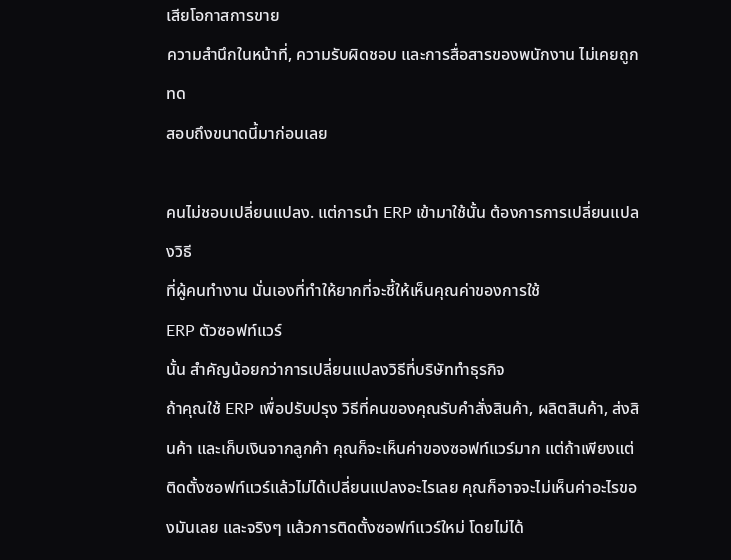เสียโอกาสการขาย
ความสำนึกในหน้าที่, ความรับผิดชอบ และการสื่อสารของพนักงาน ไม่เคยถูกทด
สอบถึงขนาดนี้มาก่อนเลย

คนไม่ชอบเปลี่ยนแปลง. แต่การนำ ERP เข้ามาใช้นั้น ต้องการการเปลี่ยนแปลงวิธี
ที่ผู้คนทำงาน นั่นเองที่ทำให้ยากที่จะชี้ให้เห็นคุณค่าของการใช้
ERP ตัวซอฟท์แวร์
นั้น สำคัญน้อยกว่าการเปลี่ยนแปลงวิธีที่บริษัททำธุรกิจ
ถ้าคุณใช้ ERP เพื่อปรับปรุง วิธีที่คนของคุณรับคำสั่งสินค้า, ผลิตสินค้า, ส่งสินค้า และเก็บเงินจากลูกค้า คุณก็จะเห็นค่าของซอฟท์แวร์มาก แต่ถ้าเพียงแต่ติดตั้งซอฟท์แวร์แล้วไม่ได้เปลี่ยนแปลงอะไรเลย คุณก็อาจจะไม่เห็นค่าอะไรของมันเลย และจริงๆ แล้วการติดตั้งซอฟท์แวร์ใหม่ โดยไม่ได้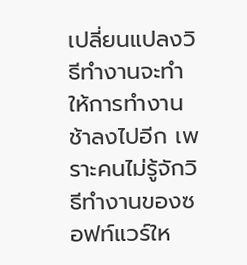เปลี่ยนแปลงวิธีทำงานจะทำให้การทำงานช้าลงไปอีก เพราะคนไม่รู้จักวิธีทำงานของซอฟท์แวร์ให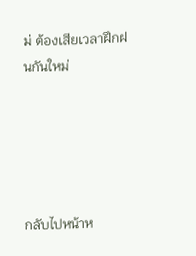ม่ ต้องเสียเวลาฝึกฝนกันใหม่





กลับไปหน้าห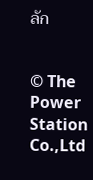ลัก


© The Power Station Co.,Ltd